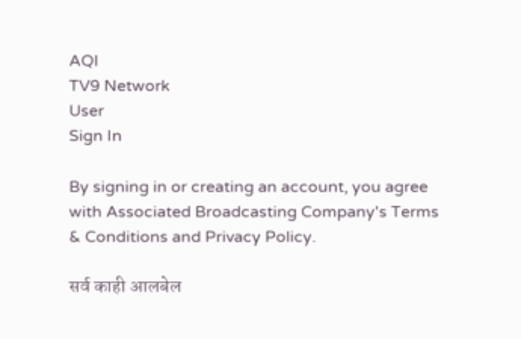AQI
TV9 Network
User
Sign In

By signing in or creating an account, you agree with Associated Broadcasting Company's Terms & Conditions and Privacy Policy.

सर्व काही आलबेल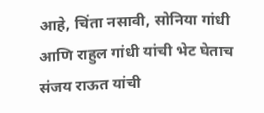आहे, चिंता नसावी, सोनिया गांधी आणि राहुल गांधी यांची भेट घेताच संजय राऊत यांची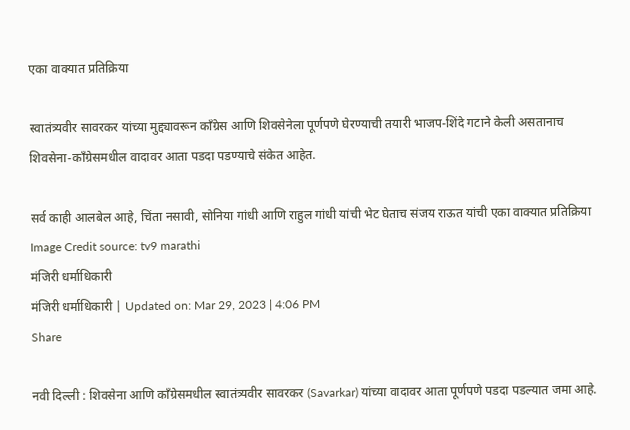एका वाक्यात प्रतिक्रिया

स्वातंत्र्यवीर सावरकर यांच्या मुद्द्यावरून काँग्रेस आणि शिवसेनेला पूर्णपणे घेरण्याची तयारी भाजप-शिंदे गटाने केली असतानाच शिवसेना-काँग्रेसमधील वादावर आता पडदा पडण्याचे संकेत आहेत.

सर्व काही आलबेल आहे, चिंता नसावी, सोनिया गांधी आणि राहुल गांधी यांची भेट घेताच संजय राऊत यांची एका वाक्यात प्रतिक्रिया
Image Credit source: tv9 marathi
मंजिरी धर्माधिकारी
मंजिरी धर्माधिकारी | Updated on: Mar 29, 2023 | 4:06 PM
Share

नवी दिल्ली : शिवसेना आणि काँग्रेसमधील स्वातंत्र्यवीर सावरकर (Savarkar) यांच्या वादावर आता पूर्णपणे पडदा पडल्यात जमा आहे.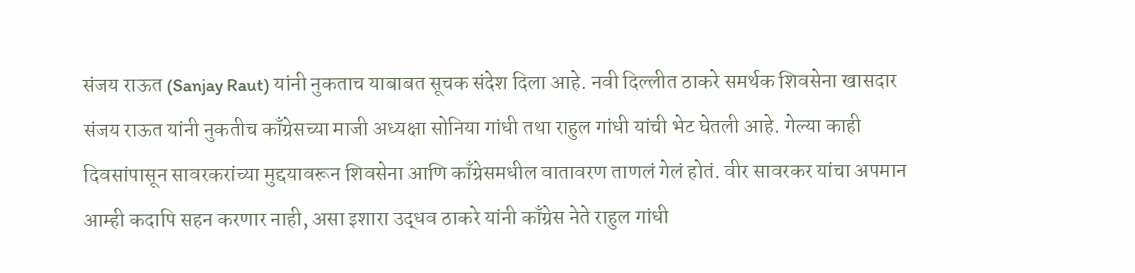संजय राऊत (Sanjay Raut) यांनी नुकताच याबाबत सूचक संदेश दिला आहे. नवी दिल्लीत ठाकरे समर्थक शिवसेना खासदार संजय राऊत यांनी नुकतीच काँग्रेसच्या माजी अध्यक्षा सोनिया गांधी तथा राहुल गांधी यांची भेट घेतली आहे. गेल्या काही दिवसांपासून सावरकरांच्या मुद्दयावरून शिवसेना आणि काँग्रेसमधील वातावरण ताणलं गेलं होतं. वीर सावरकर यांचा अपमान आम्ही कदापि सहन करणार नाही, असा इशारा उद्धव ठाकरे यांनी काँग्रेस नेते राहुल गांधी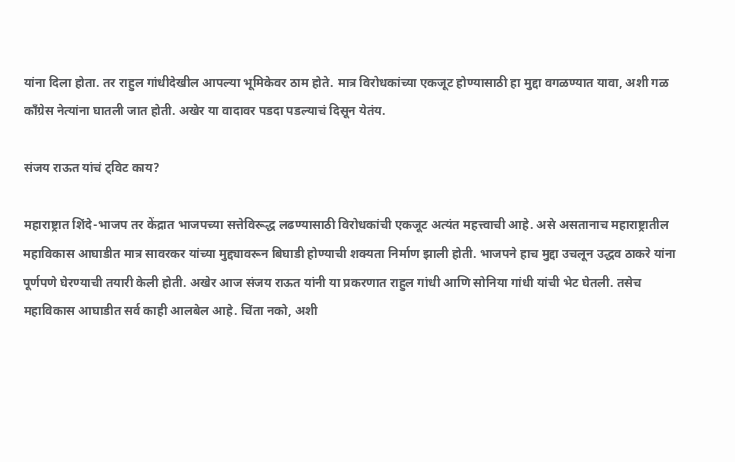यांना दिला होता. तर राहुल गांधीदेखील आपल्या भूमिकेवर ठाम होते. मात्र विरोधकांच्या एकजूट होण्यासाठी हा मुद्दा वगळण्यात यावा, अशी गळ काँग्रेस नेत्यांना घातली जात होती. अखेर या वादावर पडदा पडल्याचं दिसून येतंय.

संजय राऊत यांचं ट्विट काय?

महाराष्ट्रात शिंदे-भाजप तर केंद्रात भाजपच्या सत्तेविरूद्ध लढण्यासाठी विरोधकांची एकजूट अत्यंत महत्त्वाची आहे. असे असतानाच महाराष्ट्रातील महाविकास आघाडीत मात्र सावरकर यांच्या मुद्द्यावरून बिघाडी होण्याची शक्यता निर्माण झाली होती. भाजपने हाच मुद्दा उचलून उद्धव ठाकरे यांना पूर्णपणे घेरण्याची तयारी केली होती. अखेर आज संजय राऊत यांनी या प्रकरणात राहुल गांधी आणि सोनिया गांधी यांची भेट घेतली. तसेच महाविकास आघाडीत सर्व काही आलबेल आहे. चिंता नको, अशी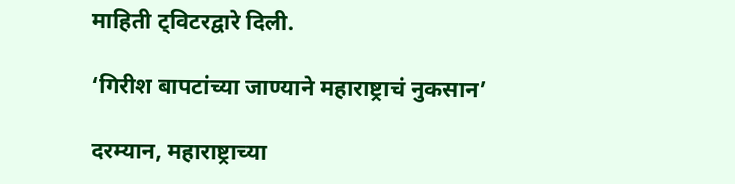माहिती ट्विटरद्वारे दिली.

‘गिरीश बापटांच्या जाण्याने महाराष्ट्राचं नुकसान’

दरम्यान, महाराष्ट्राच्या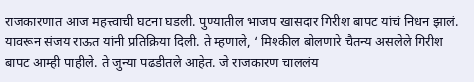राजकारणात आज महत्त्वाची घटना घडली. पुण्यातील भाजप खासदार गिरीश बापट यांचं निधन झालं. यावरून संजय राऊत यांनी प्रतिक्रिया दिली. ते म्हणाले, ‘ मिश्कील बोलणारे चैतन्य असलेले गिरीश बापट आम्ही पाहीले. ते जुन्या पढडीतले आहेत. जे राजकारण चाललंय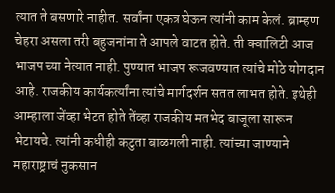त्यात ते बसणारे नाहीत. सर्वांना एकत्र घेऊन त्यांनी काम केलं. ब्राम्हण चेहरा असला तरी बहुजनांना ते आपले वाटत होते. ती क्वालिटी आज भाजप च्या नेत्यात नाही. पुण्यात भाजप रूजवण्यात त्यांचे मोठे योगदान आहे. राजकीय कार्यकर्त्यांना त्यांचे मार्गदर्शन सतत लाभत होते. इथेही आम्हाला जेंव्हा भेटत होते तेंव्हा राजकीय मतभेद बाजूला सारून भेटायचे. त्यांनी कधीही कटुता बाळगली नाही. त्यांच्या जाण्याने महाराष्ट्राचं नुकसान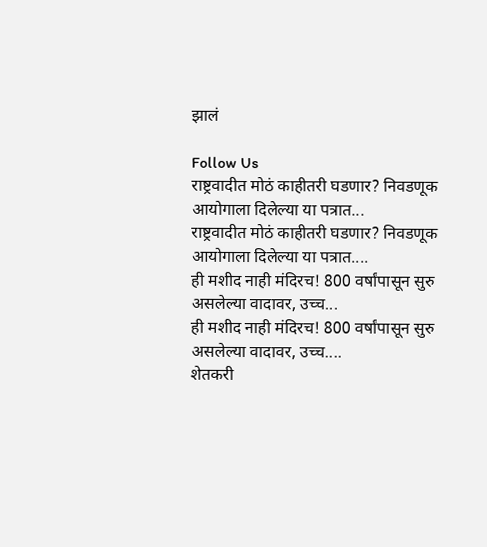झालं

Follow Us
राष्ट्रवादीत मोठं काहीतरी घडणार? निवडणूक आयोगाला दिलेल्या या पत्रात...
राष्ट्रवादीत मोठं काहीतरी घडणार? निवडणूक आयोगाला दिलेल्या या पत्रात....
ही मशीद नाही मंदिरच! 800 वर्षांपासून सुरु असलेल्या वादावर, उच्च...
ही मशीद नाही मंदिरच! 800 वर्षांपासून सुरु असलेल्या वादावर, उच्च....
शेतकरी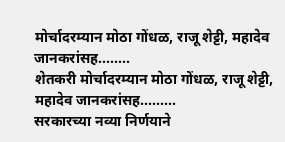मोर्चादरम्यान मोठा गोंधळ, राजू शेट्टी, महादेव जानकरांसह........
शेतकरी मोर्चादरम्यान मोठा गोंधळ, राजू शेट्टी, महादेव जानकरांसह.........
सरकारच्या नव्या निर्णयाने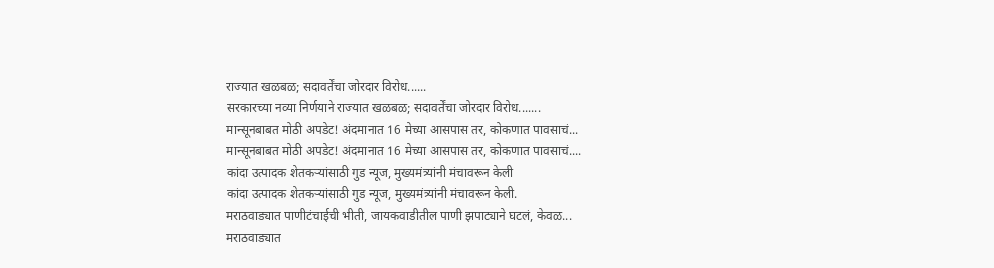राज्यात खळबळ; सदावर्तेंचा जोरदार विरोध......
सरकारच्या नव्या निर्णयाने राज्यात खळबळ; सदावर्तेंचा जोरदार विरोध.......
मान्सूनबाबत मोठी अपडेट! अंदमानात 16 मेच्या आसपास तर, कोकणात पावसाचं...
मान्सूनबाबत मोठी अपडेट! अंदमानात 16 मेच्या आसपास तर, कोकणात पावसाचं....
कांदा उत्पादक शेतकऱ्यांसाठी गुड न्यूज, मुख्यमंत्र्यांनी मंचावरून केली
कांदा उत्पादक शेतकऱ्यांसाठी गुड न्यूज, मुख्यमंत्र्यांनी मंचावरून केली.
मराठवाड्यात पाणीटंचाईची भीती, जायकवाडीतील पाणी झपाट्याने घटलं, केवळ...
मराठवाड्यात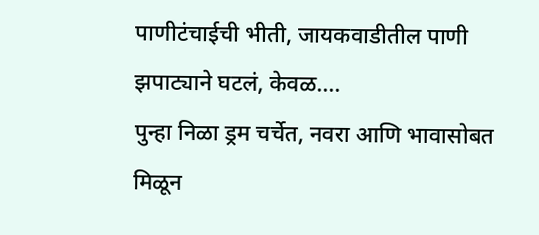पाणीटंचाईची भीती, जायकवाडीतील पाणी झपाट्याने घटलं, केवळ....
पुन्हा निळा ड्रम चर्चेत, नवरा आणि भावासोबत मिळून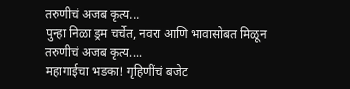तरुणीचं अजब कृत्य...
पुन्हा निळा ड्रम चर्चेत, नवरा आणि भावासोबत मिळून तरुणीचं अजब कृत्य....
महागाईचा भडका! गृहिणींचं बजेट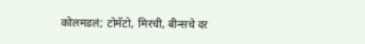कोलमडलं; टोमॅटो, मिरची, बीन्सचे दर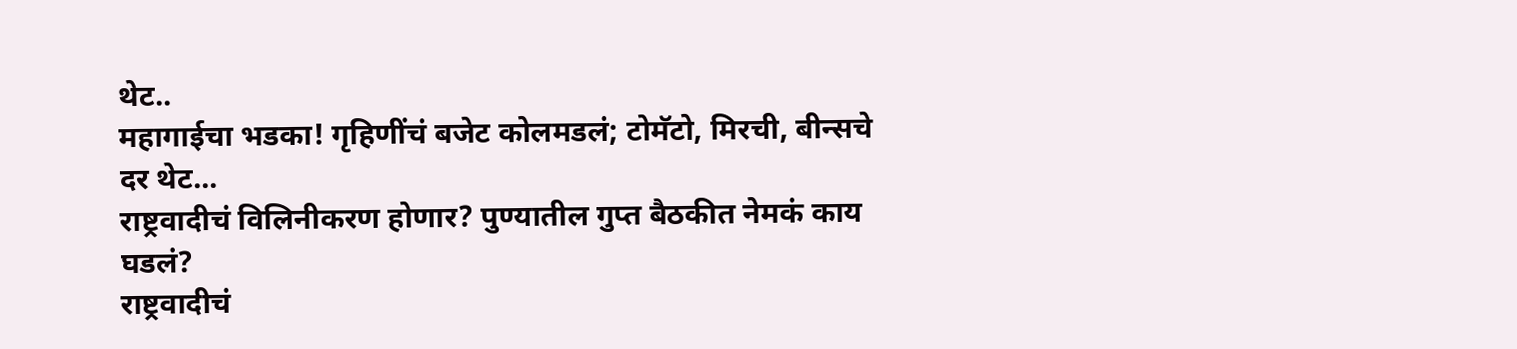थेट..
महागाईचा भडका! गृहिणींचं बजेट कोलमडलं; टोमॅटो, मिरची, बीन्सचे दर थेट...
राष्ट्रवादीचं विलिनीकरण होणार? पुण्यातील गुप्त बैठकीत नेमकं काय घडलं?
राष्ट्रवादीचं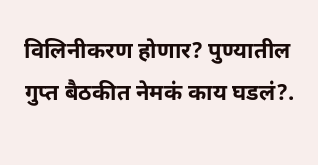विलिनीकरण होणार? पुण्यातील गुप्त बैठकीत नेमकं काय घडलं?.